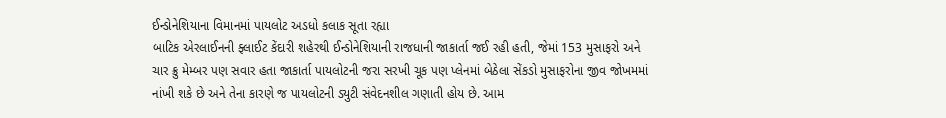ઈન્ડોનેશિયાના વિમાનમાં પાયલોટ અડધો કલાક સૂતા રહ્યા
બાટિક એરલાઈનની ફ્લાઈટ કેંદારી શહેરથી ઈન્ડોનેશિયાની રાજધાની જાકાર્તા જઈ રહી હતી, જેમાં 153 મુસાફરો અને ચાર ક્રુ મેમ્બર પણ સવાર હતા જાકાર્તા પાયલોટની જરા સરખી ચૂક પણ પ્લેનમાં બેઠેલા સેંકડો મુસાફરોના જીવ જોખમમાં નાંખી શકે છે અને તેના કારણે જ પાયલોટની ડ્યુટી સંવેદનશીલ ગણાતી હોય છે. આમ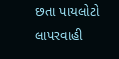છતા પાયલોટો લાપરવાહી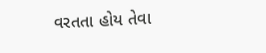વરતતા હોય તેવા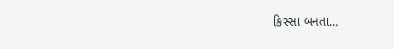કિસ્સા બનતા…